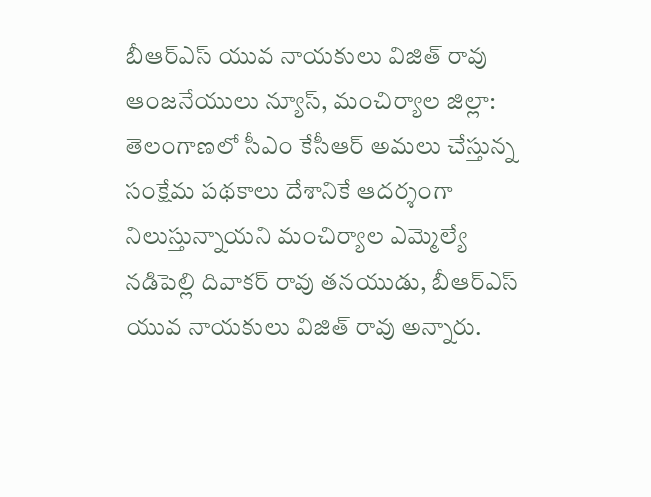బీఆర్ఎస్ యువ నాయకులు విజిత్ రావు
ఆంజనేయులు న్యూస్, మంచిర్యాల జిల్లా: తెలంగాణలో సీఎం కేసీఆర్ అమలు చేస్తున్న సంక్షేమ పథకాలు దేశానికే ఆదర్శంగా నిలుస్తున్నాయని మంచిర్యాల ఎమ్మెల్యే నడిపెల్లి దివాకర్ రావు తనయుడు, బీఆర్ఎస్ యువ నాయకులు విజిత్ రావు అన్నారు.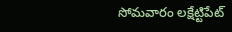సోమవారం లక్షేట్టిపేట్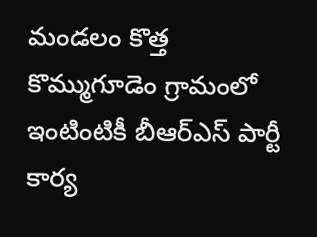మండలం కొత్త కొమ్ముగూడెం గ్రామంలో ఇంటింటికీ బీఆర్ఎస్ పార్టీ కార్య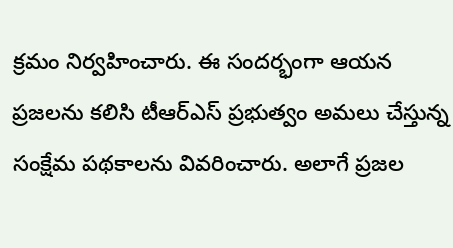క్రమం నిర్వహించారు. ఈ సందర్భంగా ఆయన ప్రజలను కలిసి టీఆర్ఎస్ ప్రభుత్వం అమలు చేస్తున్న సంక్షేమ పథకాలను వివరించారు. అలాగే ప్రజల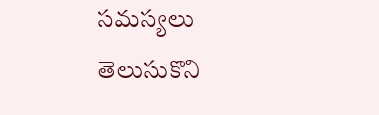సమస్యలు తెలుసుకొని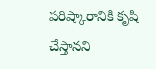పరిష్కారానికి కృషి చేస్తానని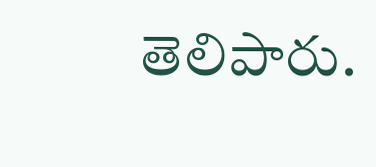తెలిపారు.